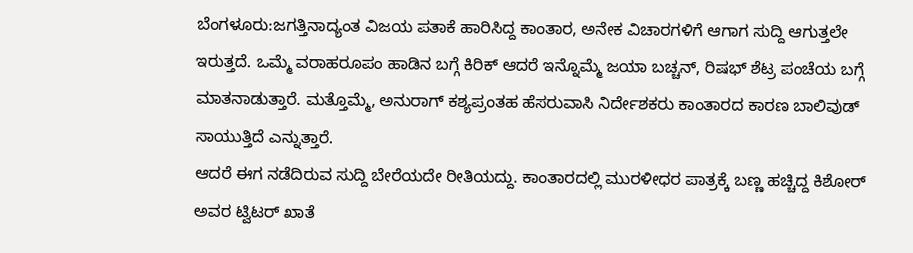ಬೆಂಗಳೂರು:ಜಗತ್ತಿನಾದ್ಯಂತ ವಿಜಯ ಪತಾಕೆ ಹಾರಿಸಿದ್ದ ಕಾಂತಾರ, ಅನೇಕ ವಿಚಾರಗಳಿಗೆ ಆಗಾಗ ಸುದ್ದಿ ಆಗುತ್ತಲೇ ಇರುತ್ತದೆ. ಒಮ್ಮೆ ವರಾಹರೂಪಂ ಹಾಡಿನ ಬಗ್ಗೆ ಕಿರಿಕ್ ಆದರೆ ಇನ್ನೊಮ್ಮೆ ಜಯಾ ಬಚ್ಚನ್, ರಿಷಭ್ ಶೆಟ್ರ ಪಂಚೆಯ ಬಗ್ಗೆ ಮಾತನಾಡುತ್ತಾರೆ. ಮತ್ತೊಮ್ಮೆ, ಅನುರಾಗ್ ಕಶ್ಯಪ್ರಂತಹ ಹೆಸರುವಾಸಿ ನಿರ್ದೇಶಕರು ಕಾಂತಾರದ ಕಾರಣ ಬಾಲಿವುಡ್ ಸಾಯುತ್ತಿದೆ ಎನ್ನುತ್ತಾರೆ.
ಆದರೆ ಈಗ ನಡೆದಿರುವ ಸುದ್ದಿ ಬೇರೆಯದೇ ರೀತಿಯದ್ದು. ಕಾಂತಾರದಲ್ಲಿ ಮುರಳೀಧರ ಪಾತ್ರಕ್ಕೆ ಬಣ್ಣ ಹಚ್ಚಿದ್ದ ಕಿಶೋರ್ ಅವರ ಟ್ವಿಟರ್ ಖಾತೆ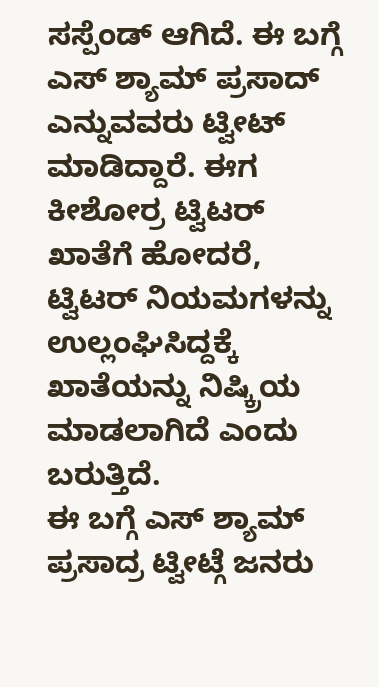ಸಸ್ಪೆಂಡ್ ಆಗಿದೆ. ಈ ಬಗ್ಗೆ ಎಸ್ ಶ್ಯಾಮ್ ಪ್ರಸಾದ್ ಎನ್ನುವವರು ಟ್ವೀಟ್ ಮಾಡಿದ್ದಾರೆ. ಈಗ ಕೀಶೋರ್ರ ಟ್ವಿಟರ್ ಖಾತೆಗೆ ಹೋದರೆ, ಟ್ವಿಟರ್ ನಿಯಮಗಳನ್ನು ಉಲ್ಲಂಘಿಸಿದ್ದಕ್ಕೆ ಖಾತೆಯನ್ನು ನಿಷ್ಕ್ರಿಯ ಮಾಡಲಾಗಿದೆ ಎಂದು ಬರುತ್ತಿದೆ.
ಈ ಬಗ್ಗೆ ಎಸ್ ಶ್ಯಾಮ್ ಪ್ರಸಾದ್ರ ಟ್ವೀಟ್ಗೆ ಜನರು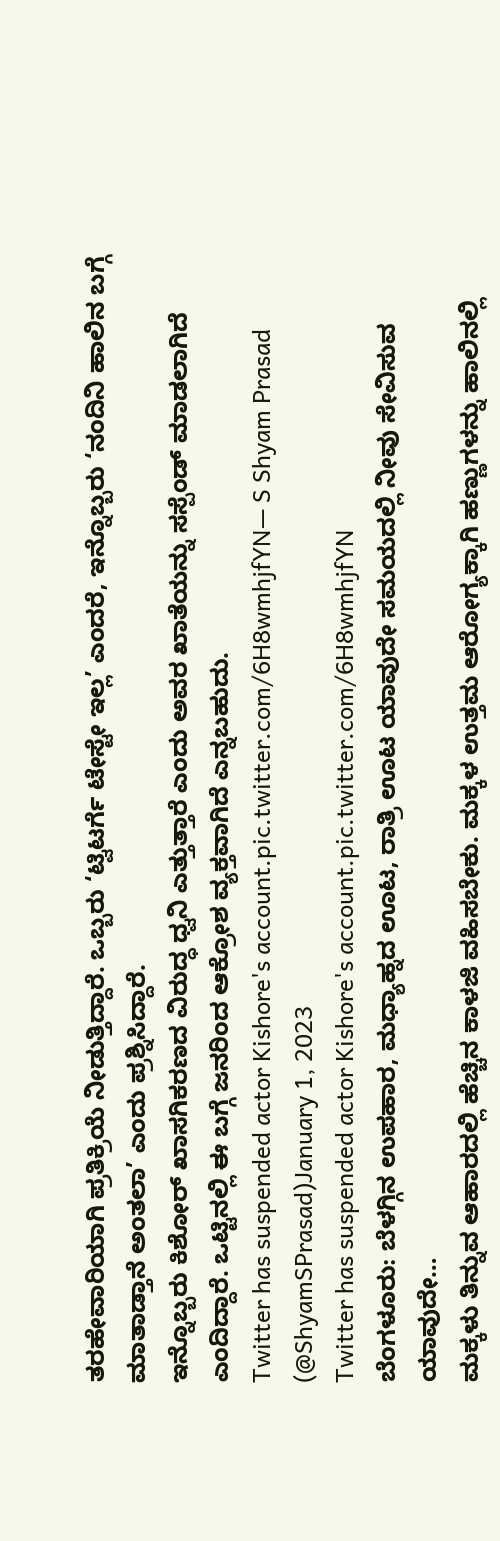ತರಹೇವಾರಿಯಾಗಿ ಪ್ರತಿಕ್ರಿಯೆ ನೀಡುತ್ತಿದ್ದಾರೆ. ಒಬ್ಬರು ‘ಟ್ವಿಟರ್ಗೆ ಟೇಸ್ಟೇ ಇಲ್ಲ’ ಎಂದರೆ, ಇನ್ನೊಬ್ಬರು ‘ನಂದಿನಿ ಹಾಲಿನ ಬಗ್ಗೆ ಮಾತಾಡ್ತಾನೆ ಅಂತಲಾ’ ಎಂದು ಪ್ರಶ್ನಿಸಿದ್ದಾರೆ.
ಇನ್ನೊಬ್ಬರು ಕಿಶೋರ್ ಖಾಸಗಿಕರಣದ ವಿರುದ್ಧ ಧ್ವನಿ ಎತ್ತುತ್ತಾರೆ ಎಂದು ಅವರ ಖಾತೆಯನ್ನು ಸಸ್ಪೆಂಡ್ ಮಾಡಲಾಗಿದೆ ಎಂದಿದ್ದಾರೆ. ಒಟ್ಟಿನಲ್ಲಿ ಈ ಬಗ್ಗೆ ಜನರಿಂದ ಆಕ್ರೋಶ ವ್ಯಕ್ತವಾಗಿದೆ ಎನ್ನಬಹುದು.
Twitter has suspended actor Kishore's account.pic.twitter.com/6H8wmhjfYN— S Shyam Prasad (@ShyamSPrasad)January 1, 2023
Twitter has suspended actor Kishore's account.pic.twitter.com/6H8wmhjfYN
ಬೆಂಗಳೂರು: ಬೆಳಗ್ಗಿನ ಉಪಹಾರ, ಮಧ್ಯಾಹ್ನದ ಊಟ, ರಾತ್ರಿ ಊಟ ಯಾವುದೇ ಸಮಯದಲ್ಲಿ ನೀವು ಸೇವಿಸುವ ಯಾವುದೇ…
ಮಕ್ಕಳು ತಿನ್ನುವ ಆಹಾರದಲ್ಲಿ ಹೆಚ್ಚಿನ ಕಾಳಜಿ ವಹಿಸಬೇಕು. ಮಕ್ಕಳ ಉತ್ತಮ ಆರೋಗ್ಯಕ್ಕಾಗಿ ಹಣ್ಣುಗಳನ್ನು ಹಾಲಿನಲ್ಲಿ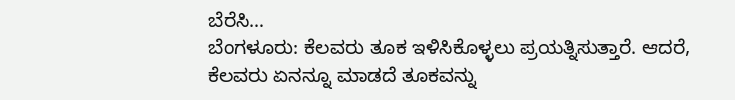ಬೆರೆಸಿ…
ಬೆಂಗಳೂರು: ಕೆಲವರು ತೂಕ ಇಳಿಸಿಕೊಳ್ಳಲು ಪ್ರಯತ್ನಿಸುತ್ತಾರೆ. ಆದರೆ, ಕೆಲವರು ಏನನ್ನೂ ಮಾಡದೆ ತೂಕವನ್ನು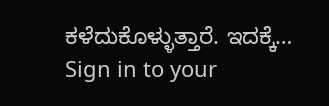ಕಳೆದುಕೊಳ್ಳುತ್ತಾರೆ. ಇದಕ್ಕೆ…
Sign in to your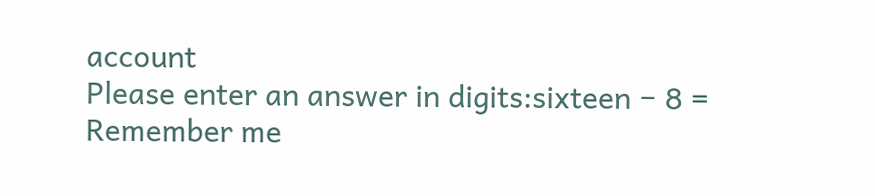account
Please enter an answer in digits:sixteen − 8 =
Remember me